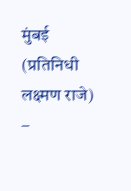मुंबई (प्रतिनिधी लक्ष्मण राजे) –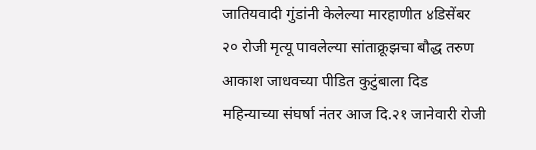जातियवादी गुंडांनी केलेल्या मारहाणीत ४डिसेंबर २० रोजी मृत्यू पावलेल्या सांताक्रूझचा बौद्ध तरुण आकाश जाधवच्या पीडित कुटुंबाला दिड महिन्याच्या संघर्षा नंतर आज दि.२१ जानेवारी रोजी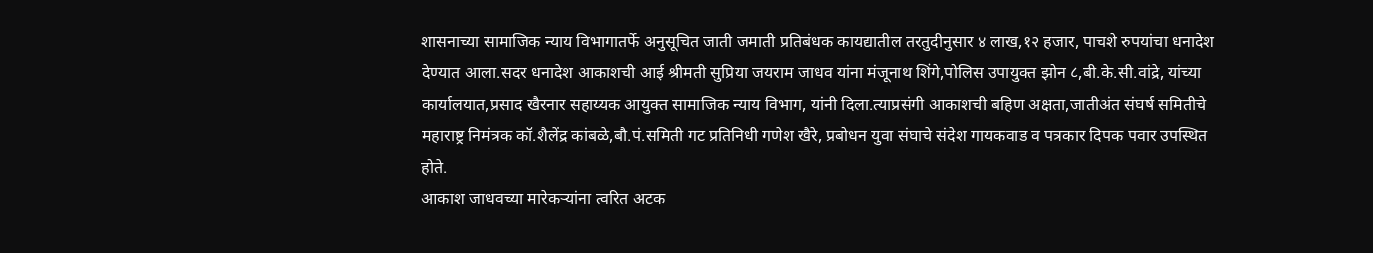शासनाच्या सामाजिक न्याय विभागातर्फे अनुसूचित जाती जमाती प्रतिबंधक कायद्यातील तरतुदीनुसार ४ लाख,१२ हजार, पाचशे रुपयांचा धनादेश देण्यात आला.सदर धनादेश आकाशची आई श्रीमती सुप्रिया जयराम जाधव यांना मंजूनाथ शिंगे,पोलिस उपायुक्त झोन ८,बी.के.सी.वांद्रे, यांच्या कार्यालयात,प्रसाद खैरनार सहाय्यक आयुक्त सामाजिक न्याय विभाग, यांनी दिला.त्याप्रसंगी आकाशची बहिण अक्षता,जातीअंत संघर्ष समितीचे महाराष्ट्र निमंत्रक कॉ.शैलेंद्र कांबळे,बौ.पं.समिती गट प्रतिनिधी गणेश खैरे, प्रबोधन युवा संघाचे संदेश गायकवाड व पत्रकार दिपक पवार उपस्थित होते.
आकाश जाधवच्या मारेकऱ्यांना त्वरित अटक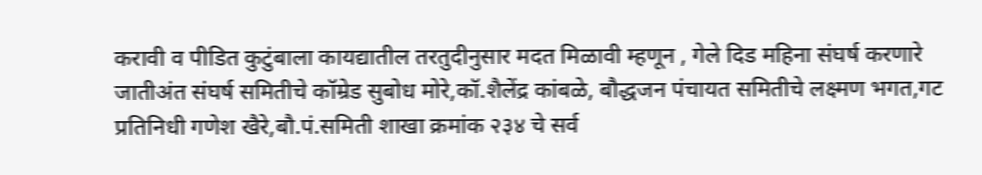करावी व पीडित कुटुंबाला कायद्यातील तरतुदीनुसार मदत मिळावी म्हणून , गेले दिड महिना संघर्ष करणारे जातीअंत संघर्ष समितीचे कॉम्रेड सुबोध मोरे,कॉ.शैलेंद्र कांबळे, बौद्धजन पंचायत समितीचे लक्ष्मण भगत,गट प्रतिनिधी गणेश खैरे,बौ.पं.समिती शाखा क्रमांक २३४ चे सर्व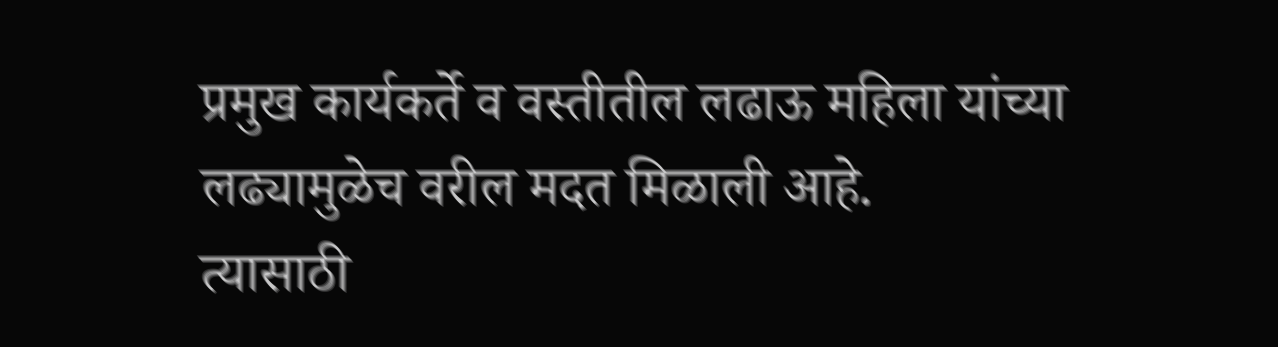प्रमुख कार्यकर्ते व वस्तीतील लढाऊ महिला यांच्या लढ्यामुळेच वरील मदत मिळाली आहे.
त्यासाठी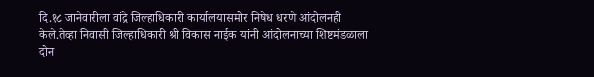दि.१८ जानेवारीला वांद्रे जिल्हाधिकारी कार्यालयासमोर निषेध धरणे आंदोलनही केले.तेव्हा निवासी जिल्हाधिकारी श्री विकास नाईक यांनी आंदोलनाच्या शिष्टमंडळाला दोन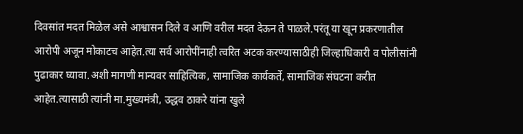दिवसांत मदत मिळेल असे आश्वासन दिले व आणि वरील मदत देऊन ते पाळले.परंतू या खून प्रकरणातील आरोपी अजून मोकाटच आहेत.त्या सर्व आरोपींनाही त्वरित अटक करण्यासाठीही जिल्हाधिकारी व पोलीसांनी पुढाकार घ्यावा.अशी मागणी मान्यवर साहित्यिक, सामाजिक कार्यकर्ते, सामाजिक संघटना करीत आहेत.त्यासाठी त्यांनी मा.मुख्यमंत्री, उद्धव ठाकरे यांना खुले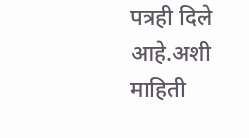पत्रही दिले आहे.अशी माहिती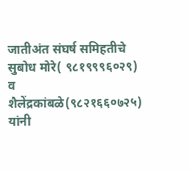जातीअंत संघर्ष समिहतीचे सुबोध मोरे( ९८१९९९६०२९) व शैलेंद्रकांबळे(९८२१६६०७२५) यांनी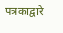पत्रकाद्वारे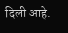दिली आहे.